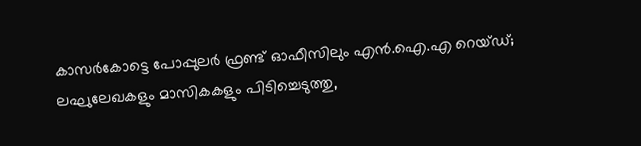കാസര്‍കോട്ടെ പോപ്പുലര്‍ ഫ്രണ്ട് ഓഫീസിലും എന്‍.ഐ.എ റെയ്‌ഡ്‌; ലഘുലേഖകളും മാസികകളും പിടിച്ചെടുത്തു,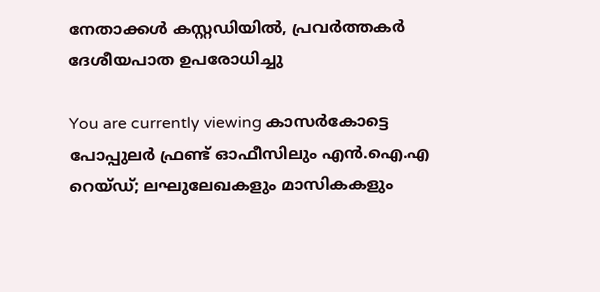നേതാക്കൾ കസ്റ്റഡിയിൽ, പ്രവര്‍ത്തകര്‍ ദേശീയപാത ഉപരോധിച്ചു

You are currently viewing കാസര്‍കോട്ടെ പോപ്പുലര്‍ ഫ്രണ്ട് ഓഫീസിലും എന്‍.ഐ.എ റെയ്‌ഡ്‌; ലഘുലേഖകളും മാസികകളും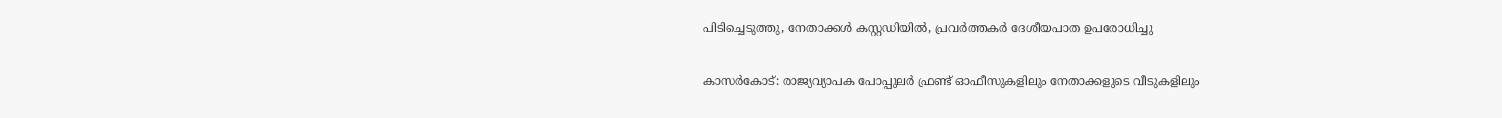പിടിച്ചെടുത്തു, നേതാക്കൾ കസ്റ്റഡിയിൽ, പ്രവര്‍ത്തകര്‍ ദേശീയപാത ഉപരോധിച്ചു

കാസര്‍കോട്: രാജ്യവ്യാപക പോപ്പുലര്‍ ഫ്രണ്ട് ഓഫീസുകളിലും നേതാക്കളുടെ വീടുകളിലും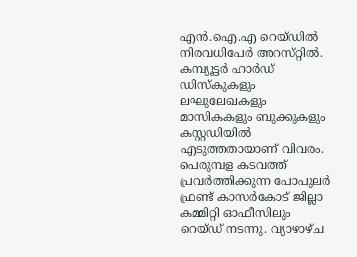എന്‍.ഐ.എ റെയ്‌ഡിൽ നിരവധിപേർ അറസ്‌റ്റിൽ. കമ്പ്യൂട്ടർ ഹാർഡ് ഡിസ്കുകളും ലഘുലേഖകളും മാസികകളും ബുക്കുകളും കസ്റ്റഡിയിൽ എടുത്തതായാണ് വിവരം. പെരുമ്പള കടവത്ത് പ്രവര്‍ത്തിക്കുന്ന പോപുലര്‍ ഫ്രണ്ട് കാസര്‍കോട് ജില്ലാ കമ്മിറ്റി ഓഫീസിലും റെയ്‌ഡ്‌ നടന്നു. വ്യാഴാഴ്‌ച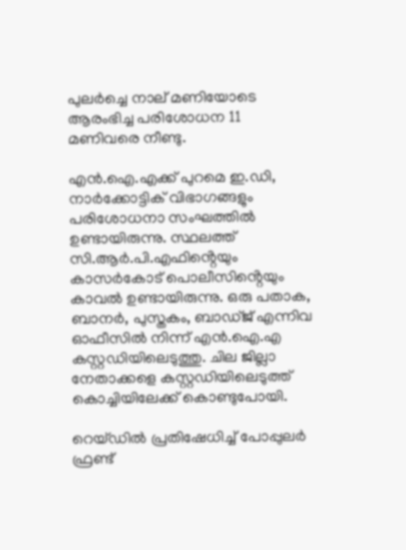പുലര്‍ച്ചെ നാല് മണിയോടെ ആരംഭിച്ച പരിശോധന 11 മണിവരെ നീണ്ടു.

എന്‍.ഐ.എക്ക് പുറമെ ഇ.ഡി, നാര്‍ക്കോട്ടിക് വിഭാഗങ്ങളും പരിശോധനാ സംഘത്തില്‍ ഉണ്ടായിരുന്നു. സ്ഥലത്ത് സി.ആര്‍.പി.എഫിൻ്റെയും കാസര്‍കോട് പൊലീസിൻ്റെയും കാവല്‍ ഉണ്ടായിരുന്നു. ഒരു പതാക, ബാനര്‍, പുസ്തകം, ബാഡ്‌ജ് എന്നിവ ഓഫീസില്‍ നിന്ന് എന്‍.ഐ.എ കസ്റ്റഡിയിലെടുത്തു. ചില ജില്ലാ നേതാക്കളെ കസ്റ്റഡിയിലെടുത്ത്‌ കൊച്ചിയിലേക്ക് കൊണ്ടുപോയി.

റെയ്‌ഡിൽ പ്രതിഷേധിച്ച് പോപ്പുലര്‍ ഫ്രണ്ട്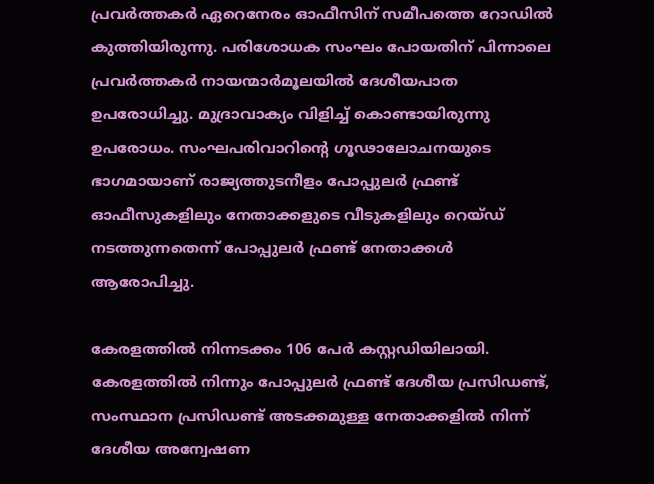പ്രവര്‍ത്തകര്‍ ഏറെനേരം ഓഫീസിന് സമീപത്തെ റോഡില്‍ കുത്തിയിരുന്നു. പരിശോധക സംഘം പോയതിന് പിന്നാലെ പ്രവര്‍ത്തകര്‍ നായന്മാര്‍മൂലയില്‍ ദേശീയപാത ഉപരോധിച്ചു. മുദ്രാവാക്യം വിളിച്ച് കൊണ്ടായിരുന്നു ഉപരോധം. സംഘപരിവാറിൻ്റെ ഗൂഢാലോചനയുടെ ഭാഗമായാണ് രാജ്യത്തുടനീളം പോപ്പുലര്‍ ഫ്രണ്ട് ഓഫീസുകളിലും നേതാക്കളുടെ വീടുകളിലും റെയ്‌ഡ്‌ നടത്തുന്നതെന്ന് പോപ്പുലര്‍ ഫ്രണ്ട് നേതാക്കള്‍ ആരോപിച്ചു.

കേരളത്തില്‍ നിന്നടക്കം 106 പേര്‍ കസ്റ്റഡിയിലായി. കേരളത്തില്‍ നിന്നും പോപ്പുലര്‍ ഫ്രണ്ട് ദേശീയ പ്രസിഡണ്ട്, സംസ്ഥാന പ്രസിഡണ്ട് അടക്കമുള്ള നേതാക്കളില്‍ നിന്ന് ദേശീയ അന്വേഷണ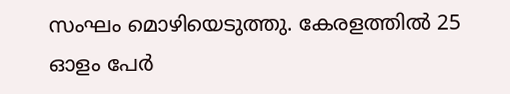സംഘം മൊഴിയെടുത്തു. കേരളത്തിൽ 25 ഓളം പേർ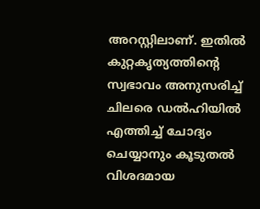അറസ്റ്റിലാണ്. ഇതിൽ കുറ്റകൃത്യത്തിന്റെ സ്വഭാവം അനുസരിച്ച് ചിലരെ ഡൽഹിയിൽ എത്തിച്ച് ചോദ്യം ചെയ്യാനും കൂടുതൽ വിശദമായ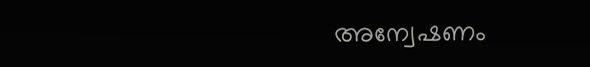അന്വേഷണം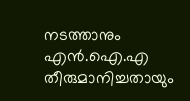നടത്താനും എൻ.ഐ.എ തീരുമാനിച്ചതായും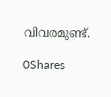വിവരമുണ്ട്.

0Shares